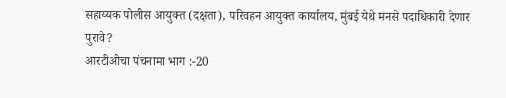सहाय्यक पोलीस आयुक्त (दक्षता), परिवहन आयुक्त कार्यालय, मुंबई येथे मनसे पदाधिकारी देणार पुरावे?
आरटीओचा पंचनामा भाग :-20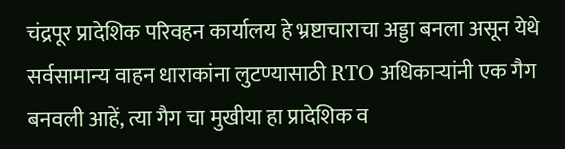चंद्रपूर प्रादेशिक परिवहन कार्यालय हे भ्रष्टाचाराचा अड्डा बनला असून येथे सर्वसामान्य वाहन धाराकांना लुटण्यासाठी RTO अधिकाऱ्यांनी एक गैग बनवली आहें, त्या गैग चा मुखीया हा प्रादेशिक व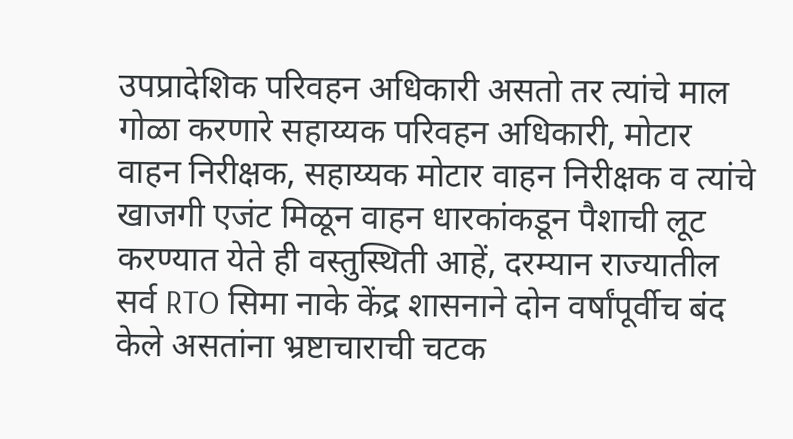उपप्रादेशिक परिवहन अधिकारी असतो तर त्यांचे माल गोळा करणारे सहाय्यक परिवहन अधिकारी, मोटार वाहन निरीक्षक, सहाय्यक मोटार वाहन निरीक्षक व त्यांचे खाजगी एजंट मिळून वाहन धारकांकडून पैशाची लूट करण्यात येते ही वस्तुस्थिती आहें, दरम्यान राज्यातील सर्व RTO सिमा नाके केंद्र शासनाने दोन वर्षांपूर्वीच बंद केले असतांना भ्रष्टाचाराची चटक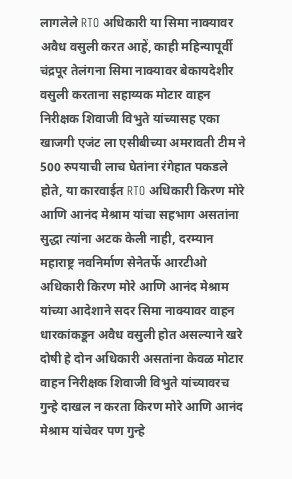लागलेले RTO अधिकारी या सिमा नाक्यावर अवैध वसुली करत आहें, काही महिन्यापूर्वी चंद्रपूर तेलंगना सिमा नाक्यावर बेकायदेशीर वसुली करताना सहाय्यक मोटार वाहन निरीक्षक शिवाजी विभुते यांच्यासह एका खाजगी एजंट ला एसीबीच्या अमरावती टीम ने 500 रुपयाची लाच घेतांना रंगेहात पकडले होते, या कारवाईत RTO अधिकारी किरण मोरे आणि आनंद मेश्राम यांचा सहभाग असतांना सुद्धा त्यांना अटक केली नाही, दरम्यान महाराष्ट्र नवनिर्माण सेनेतर्फे आरटीओ अधिकारी किरण मोरे आणि आनंद मेश्राम यांच्या आदेशाने सदर सिमा नाक्यावर वाहन धारकांकडून अवैध वसुली होत असल्याने खरे दोषी हे दोन अधिकारी असतांना केवळ मोटार वाहन निरीक्षक शिवाजी विभुते यांच्यावरच गुन्हे दाखल न करता किरण मोरे आणि आनंद मेश्राम यांचेवर पण गुन्हे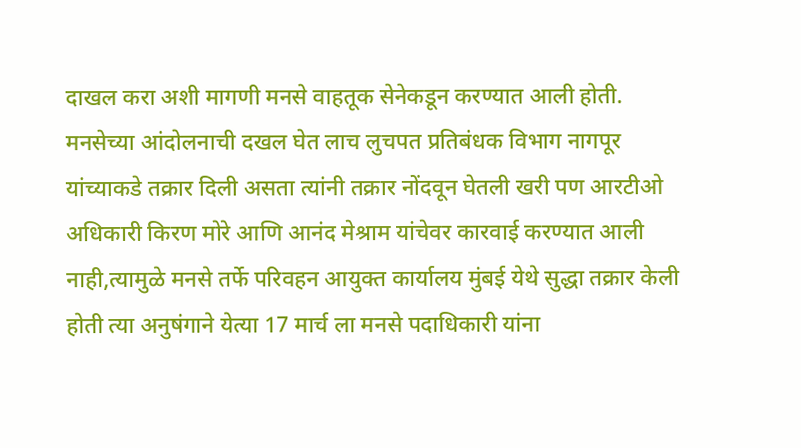दाखल करा अशी मागणी मनसे वाहतूक सेनेकडून करण्यात आली होती.
मनसेच्या आंदोलनाची दखल घेत लाच लुचपत प्रतिबंधक विभाग नागपूर यांच्याकडे तक्रार दिली असता त्यांनी तक्रार नोंदवून घेतली खरी पण आरटीओ अधिकारी किरण मोरे आणि आनंद मेश्राम यांचेवर कारवाई करण्यात आली नाही,त्यामुळे मनसे तर्फे परिवहन आयुक्त कार्यालय मुंबई येथे सुद्धा तक्रार केली होती त्या अनुषंगाने येत्या 17 मार्च ला मनसे पदाधिकारी यांना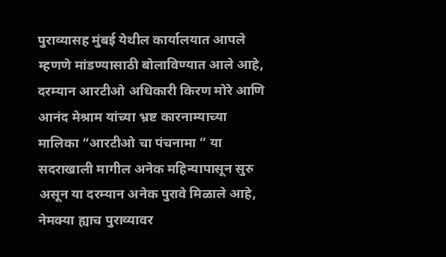पुराव्यासह मुंबई येथील कार्यालयात आपले म्हणणे मांडण्यासाठी बोलाविण्यात आले आहे, दरम्यान आरटीओ अधिकारी किरण मोरे आणि आनंद मेश्राम यांच्या भ्रष्ट कारनाम्याच्या मालिका “आरटीओ चा पंचनामा ” या सदराखाली मागील अनेक महिन्यापासून सुरु असून या दरम्यान अनेक पुरावे मिळाले आहे, नेमक्या ह्याच पुराव्यावर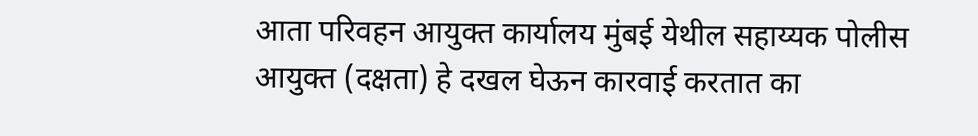आता परिवहन आयुक्त कार्यालय मुंबई येथील सहाय्यक पोलीस आयुक्त (दक्षता) हे दखल घेऊन कारवाई करतात का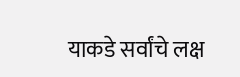याकडे सर्वांचे लक्ष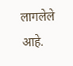लागलेले आहे.